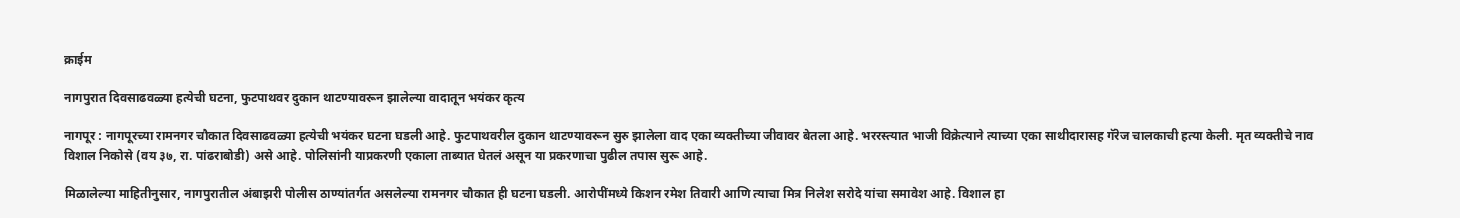क्राईम

नागपुरात दिवसाढवळ्या हत्येची घटना, फुटपाथवर दुकान थाटण्यावरून झालेल्या वादातून भयंकर कृत्य

नागपूर : नागपूरच्या रामनगर चौकात दिवसाढवळ्या हत्येची भयंकर घटना घडली आहे. फुटपाथवरील दुकान थाटण्यावरून सुरु झालेला वाद एका व्यक्तीच्या जीवावर बेतला आहे. भररस्त्यात भाजी विक्रेत्याने त्याच्या एका साथीदारासह गॅरेज चालकाची हत्या केली. मृत व्यक्तीचे नाव विशाल निकोसे (वय ३७, रा. पांढराबोडी) असे आहे. पोलिसांनी याप्रकरणी एकाला ताब्यात घेतलं असून या प्रकरणाचा पुढील तपास सुरू आहे.

मिळालेल्या माहितीनुसार, नागपुरातील अंबाझरी पोलीस ठाण्यांतर्गत असलेल्या रामनगर चौकात ही घटना घडली. आरोपींमध्ये किशन रमेश तिवारी आणि त्याचा मित्र निलेश सरोदे यांचा समावेश आहे. विशाल हा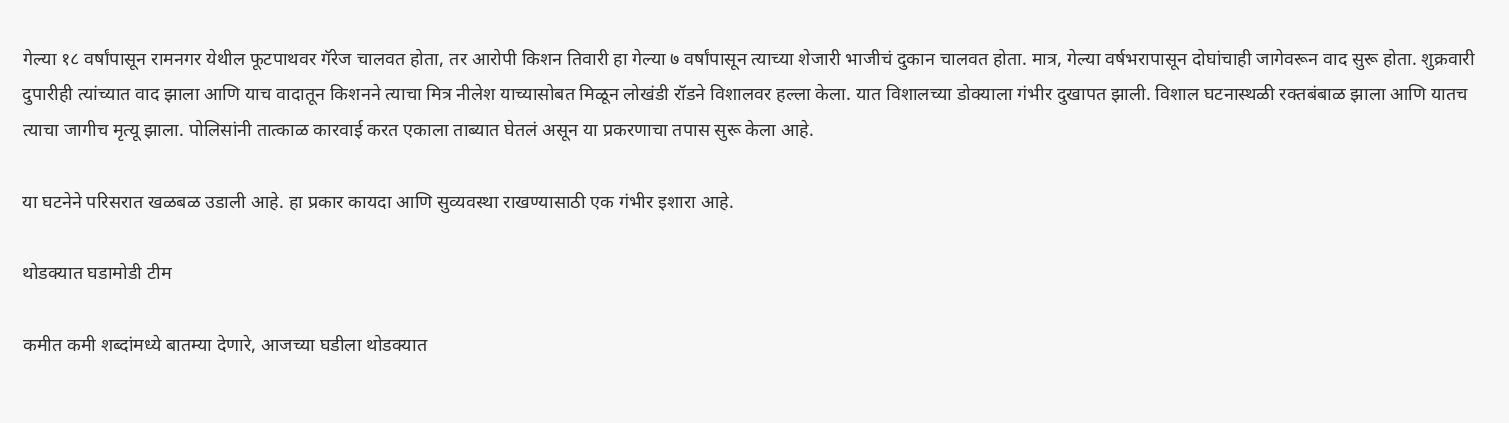गेल्या १८ वर्षांपासून रामनगर येथील फूटपाथवर गॅरेज चालवत होता, तर आरोपी किशन तिवारी हा गेल्या ७ वर्षांपासून त्याच्या शेजारी भाजीचं दुकान चालवत होता. मात्र, गेल्या वर्षभरापासून दोघांचाही जागेवरून वाद सुरू होता. शुक्रवारी दुपारीही त्यांच्यात वाद झाला आणि याच वादातून किशनने त्याचा मित्र नीलेश याच्यासोबत मिळून लोखंडी रॉडने विशालवर हल्ला केला. यात विशालच्या डोक्याला गंभीर दुखापत झाली. विशाल घटनास्थळी रक्तबंबाळ झाला आणि यातच त्याचा जागीच मृत्यू झाला. पोलिसांनी तात्काळ कारवाई करत एकाला ताब्यात घेतलं असून या प्रकरणाचा तपास सुरू केला आहे.

या घटनेने परिसरात खळबळ उडाली आहे. हा प्रकार कायदा आणि सुव्यवस्था राखण्यासाठी एक गंभीर इशारा आहे.

थोडक्यात घडामोडी टीम

कमीत कमी शब्दांमध्ये बातम्या देणारे, आजच्या घडीला थोडक्यात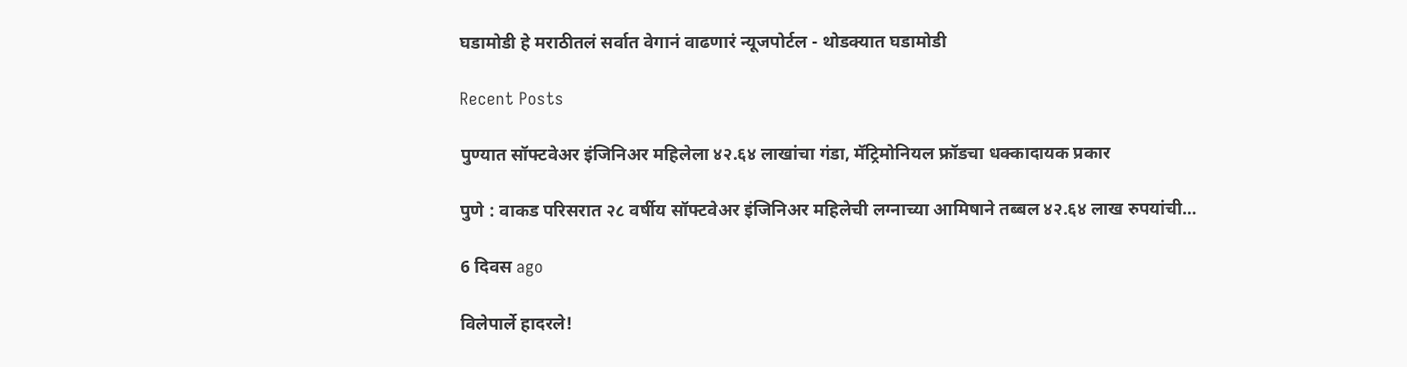घडामोडी हे मराठीतलं सर्वात वेगानं वाढणारं न्यूजपोर्टल - थोडक्यात घडामोडी

Recent Posts

पुण्यात सॉफ्टवेअर इंजिनिअर महिलेला ४२.६४ लाखांचा गंडा, मॅट्रिमोनियल फ्रॉडचा धक्कादायक प्रकार

पुणे : वाकड परिसरात २८ वर्षीय सॉफ्टवेअर इंजिनिअर महिलेची लग्नाच्या आमिषाने तब्बल ४२.६४ लाख रुपयांची…

6 दिवस ago

विलेपार्ले हादरले!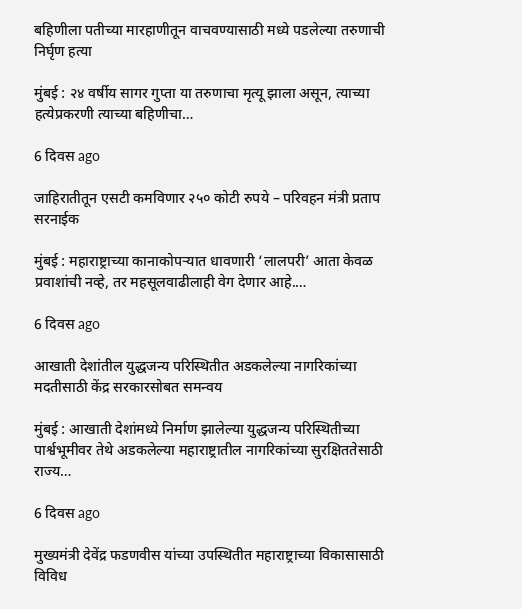बहिणीला पतीच्या मारहाणीतून वाचवण्यासाठी मध्ये पडलेल्या तरुणाची निर्घृण हत्या

मुंबई : २४ वर्षीय सागर गुप्ता या तरुणाचा मृत्यू झाला असून, त्याच्या हत्येप्रकरणी त्याच्या बहिणीचा…

6 दिवस ago

जाहिरातीतून एसटी कमविणार २५० कोटी रुपये – परिवहन मंत्री प्रताप सरनाईक

मुंबई : महाराष्ट्राच्या कानाकोपऱ्यात धावणारी ‘लालपरी’ आता केवळ प्रवाशांची नव्हे, तर महसूलवाढीलाही वेग देणार आहे.…

6 दिवस ago

आखाती देशांतील युद्धजन्य परिस्थितीत अडकलेल्या नागरिकांच्या मदतीसाठी केंद्र सरकारसोबत समन्वय

मुंबई : आखाती देशांमध्ये निर्माण झालेल्या युद्धजन्य परिस्थितीच्या पार्श्वभूमीवर तेथे अडकलेल्या महाराष्ट्रातील नागरिकांच्या सुरक्षिततेसाठी राज्य…

6 दिवस ago

मुख्यमंत्री देवेंद्र फडणवीस यांच्या उपस्थितीत महाराष्ट्राच्या विकासासाठी विविध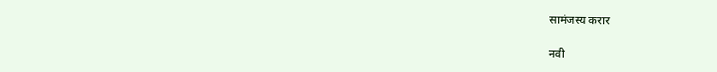सामंजस्य करार

नवी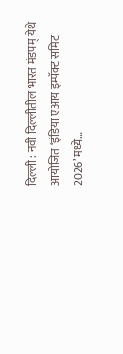दिल्ली : नवी दिल्लीतील भारत मंडपम् येथे आयोजित ‘इंडिया एआय इम्पॅक्ट समिट 2026’ मध्ये…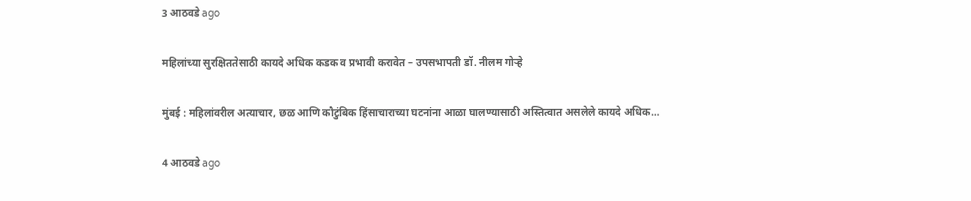3 आठवडे ago

महिलांच्या सुरक्षिततेसाठी कायदे अधिक कडक व प्रभावी करावेत – उपसभापती डॉ. नीलम गोऱ्हे

मुंबई : महिलांवरील अत्याचार, छळ आणि कौटुंबिक हिंसाचाराच्या घटनांना आळा घालण्यासाठी अस्तित्वात असलेले कायदे अधिक…

4 आठवडे ago